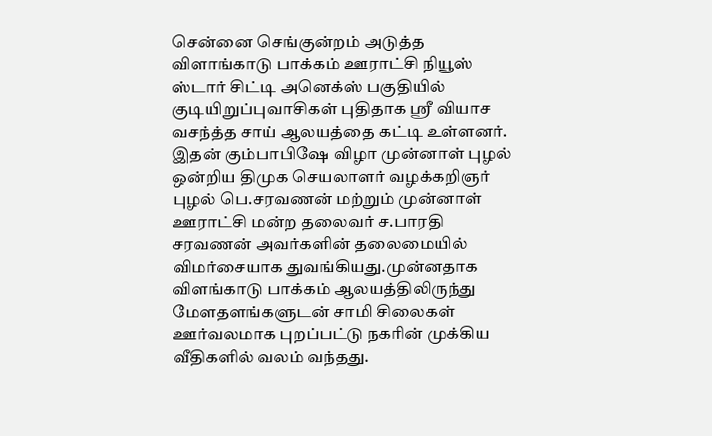சென்னை செங்குன்றம் அடுத்த விளாங்காடு பாக்கம் ஊராட்சி நியூஸ் ஸ்டார் சிட்டி அனெக்ஸ் பகுதியில் குடியிறுப்புவாசிகள் புதிதாக ஸ்ரீ வியாச வசந்த்த சாய் ஆலயத்தை கட்டி உள்ளனர்.
இதன் கும்பாபிஷே விழா முன்னாள் புழல் ஒன்றிய திமுக செயலாளர் வழக்கறிஞர் புழல் பெ.சரவணன் மற்றும் முன்னாள் ஊராட்சி மன்ற தலைவர் ச.பாரதி சரவணன் அவர்களின் தலைமையில் விமர்சையாக துவங்கியது.முன்னதாக விளங்காடு பாக்கம் ஆலயத்திலிருந்து மேளதளங்களுடன் சாமி சிலைகள் ஊர்வலமாக புறப்பட்டு நகரின் முக்கிய வீதிகளில் வலம் வந்தது.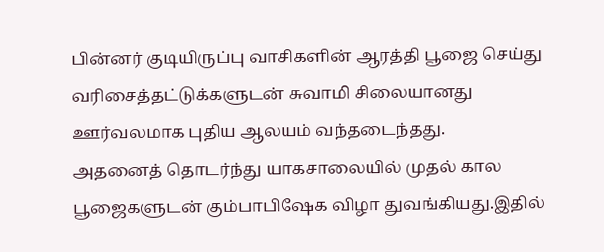பின்னர் குடியிருப்பு வாசிகளின் ஆரத்தி பூஜை செய்து வரிசைத்தட்டுக்களுடன் சுவாமி சிலையானது ஊர்வலமாக புதிய ஆலயம் வந்தடைந்தது.
அதனைத் தொடர்ந்து யாகசாலையில் முதல் கால பூஜைகளுடன் கும்பாபிஷேக விழா துவங்கியது.இதில்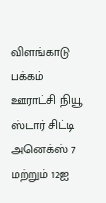விளங்காடு பக்கம் ஊராட்சி நியூ ஸ்டார் சிட்டி அனெக்ஸ் 7 மற்றும் 12ஐ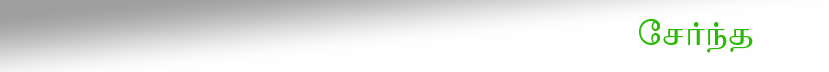சேர்ந்த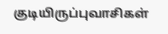குடியிருப்புவாசிகள்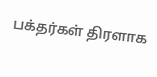பக்தர்கள் திரளாக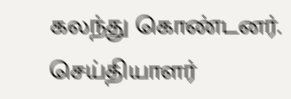கலந்து கொண்டனர்.
செய்தியாளர்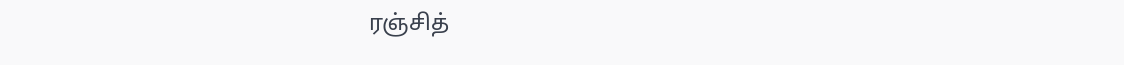ரஞ்சித்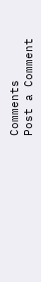Comments
Post a Comment